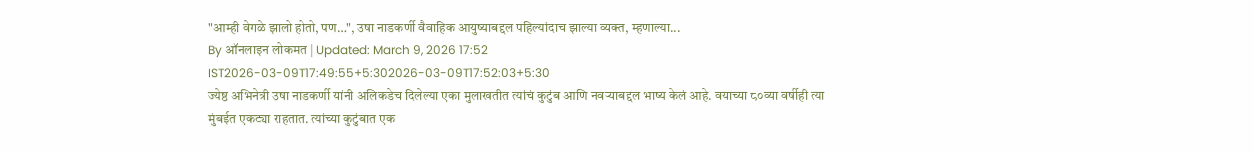"आम्ही वेगळे झालो होतो, पण…", उषा नाडकर्णी वैवाहिक आयुष्याबद्दल पहिल्यांदाच झाल्या व्यक्त, म्हणाल्या...
By ऑनलाइन लोकमत | Updated: March 9, 2026 17:52 IST2026-03-09T17:49:55+5:302026-03-09T17:52:03+5:30
ज्येष्ठ अभिनेत्री उषा नाडकर्णी यांनी अलिकडेच दिलेल्या एका मुलाखतीत त्यांचं कुटुंब आणि नवऱ्याबद्दल भाष्य केलं आहे. वयाच्या ८०व्या वर्षीही त्या मुंबईत एकट्या राहतात. त्यांच्या कुटुंबात एक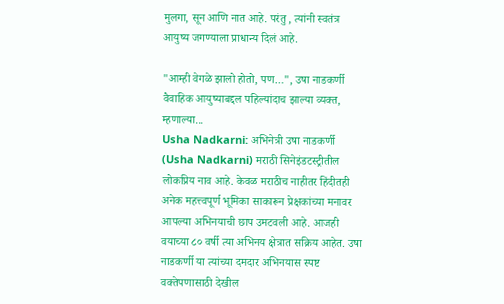मुलगा, सून आणि नात आहे. परंतु , त्यांनी स्वतंत्र आयुष्य जगण्याला प्राधान्य दिलं आहे.

"आम्ही वेगळे झालो होतो, पण…", उषा नाडकर्णी वैवाहिक आयुष्याबद्दल पहिल्यांदाच झाल्या व्यक्त, म्हणाल्या...
Usha Nadkarni: अभिनेत्री उषा नाडकर्णी (Usha Nadkarni) मराठी सिनेइंडटस्ट्रीतील लोकप्रिय नाव आहे. केवळ मराठीच नाहीतर हिंदीतही अनेक महत्त्वपूर्ण भूमिका साकारून प्रेक्षकांच्या मनावर आपल्या अभिनयाची छाप उमटवली आहे. आजही वयाच्या ८० वर्षी त्या अभिनय क्षेत्रात सक्रिय आहेत. उषा नाडकर्णी या त्यांच्या दमदार अभिनयास स्पष्ट वक्तेपणासाठी देखील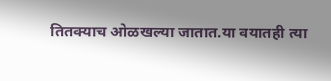तितक्याच ओळखल्या जातात.या वयातही त्या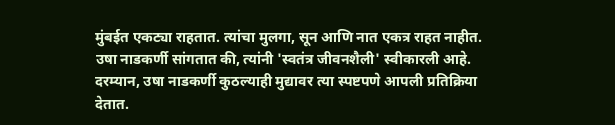मुंबईत एकट्या राहतात. त्यांचा मुलगा, सून आणि नात एकत्र राहत नाहीत. उषा नाडकर्णी सांगतात की, त्यांनी 'स्वतंत्र जीवनशैली' स्वीकारली आहे.
दरम्यान, उषा नाडकर्णी कुठल्याही मुद्यावर त्या स्पष्टपणे आपली प्रतिक्रिया देतात.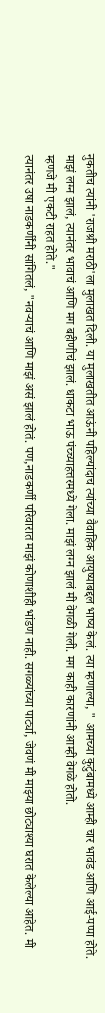नुकतीच त्यांनी 'राजश्री मराठी'ला मुलाखत दिली. या मुलाखतीत आऊंनी पहिल्यांदाच त्यांच्या वैवाहिक आयुष्याबद्दल भाष्य केलं. त्या म्हणाल्या, " आमच्या कुटुंबामध्ये आम्ही चार भावंड आणि आई-पप्पा होते. माझं लग्न झालं, त्यानंतर भावाचं आणि मग बहीणीचं झालं. धाकटा भाऊ पंच्च्याहत्तरमध्ये गेला. माझं लग्न झालं मी वेगळी गेली. मग काही कारणांनी आम्ही वेगळे होतो.
म्हणजे मी एकटी राहत होते."
त्यानंतर उषा नाडकर्णींनी सांगितलं, "नवऱ्याचं आणि माझं असं झालं होतं. पण,नाडकर्णी परिवारात माझं कोणाशीही भांडण नाही. सगळ्यांच्या पार्ट्या, जेवणं मी माझ्या छोट्याश्या घरात केलेल्या आहेत. मी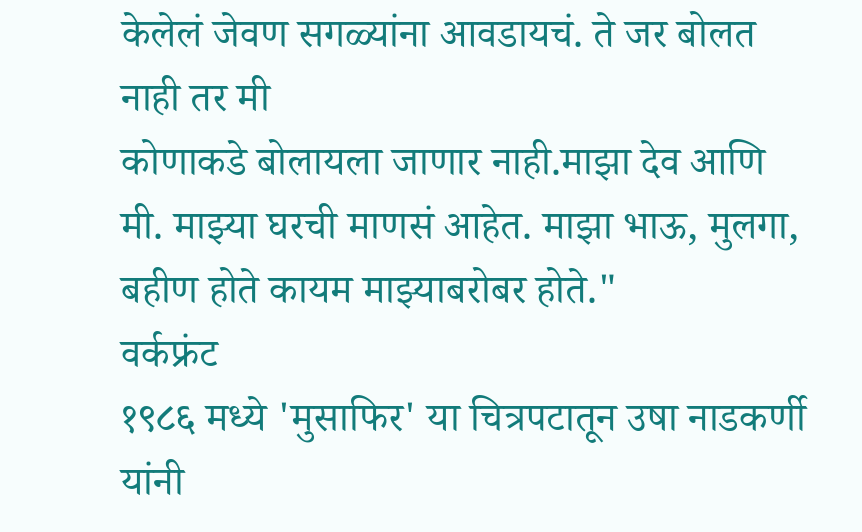केलेलं जेवण सगळ्यांना आवडायचं. ते जर बोलत नाही तर मी
कोणाकडे बोलायला जाणार नाही.माझा देव आणि मी. माझ्या घरची माणसं आहेत. माझा भाऊ, मुलगा, बहीण होते कायम माझ्याबरोबर होते."
वर्कफ्रंट
१९८६ मध्ये 'मुसाफिर' या चित्रपटातून उषा नाडकर्णी यांनी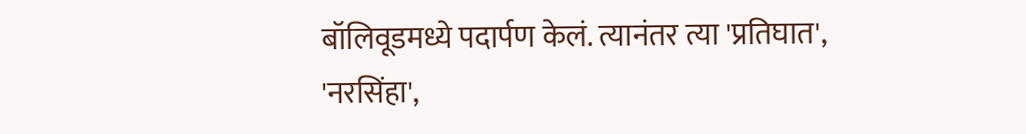बॉलिवूडमध्ये पदार्पण केलं. त्यानंतर त्या 'प्रतिघात', 'नरसिंहा',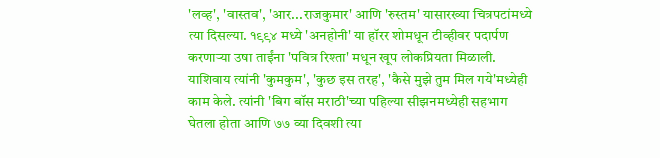'लव्ह', 'वास्तव', 'आर...राजकुमार' आणि 'रुस्तम' यासारख्या चित्रपटांमध्ये त्या दिसल्या. १९९४ मध्ये 'अनहोनी' या हॉरर शोमधून टीव्हीवर पदार्पण करणाऱ्या उषा ताईंना 'पवित्र रिश्ता' मधून खूप लोकप्रियता मिळाली. याशिवाय त्यांनी 'कुमकुम', 'कुछ इस तरह', 'कैसे मुझे तुम मिल गये'मध्येही काम केले. त्यांनी 'बिग बॉस मराठी'च्या पहिल्या सीझनमध्येही सहभाग घेतला होता आणि ७७ व्या दिवशी त्या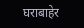घराबाहेर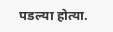पडल्या होत्या.